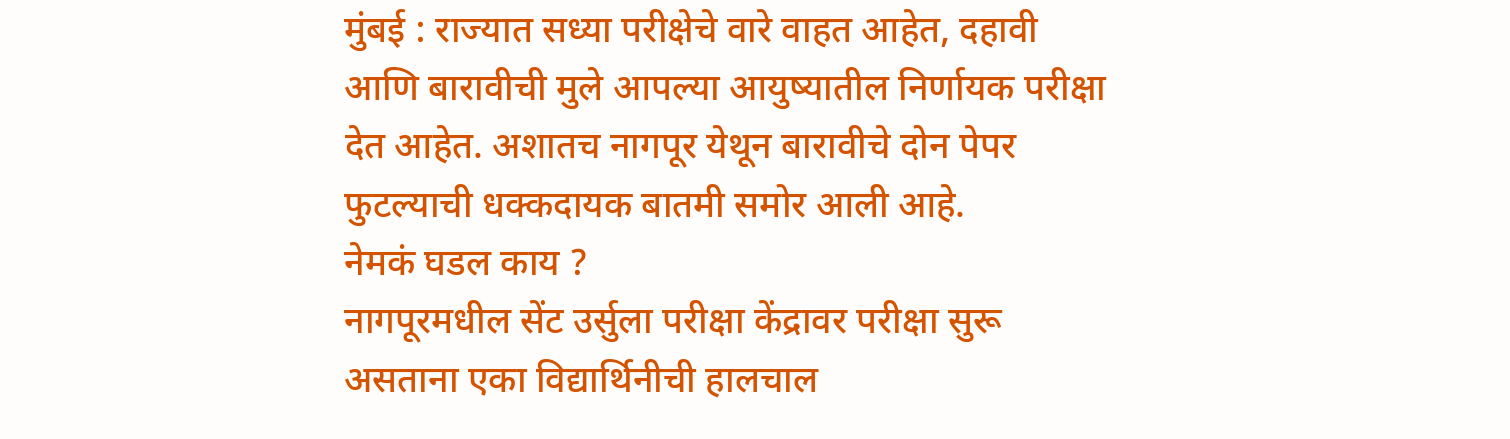मुंबई : राज्यात सध्या परीक्षेचे वारे वाहत आहेत, दहावी आणि बारावीची मुले आपल्या आयुष्यातील निर्णायक परीक्षा देत आहेत. अशातच नागपूर येथून बारावीचे दोन पेपर फुटल्याची धक्कदायक बातमी समोर आली आहे.
नेमकं घडल काय ?
नागपूरमधील सेंट उर्सुला परीक्षा केंद्रावर परीक्षा सुरू असताना एका विद्यार्थिनीची हालचाल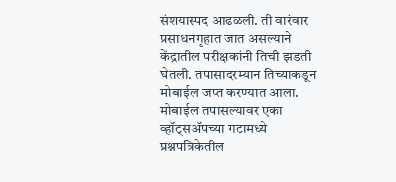संशयास्पद आढळली. ती वारंवार प्रसाधनगृहात जात असल्याने केंद्रातील परीक्षकांनी तिची झडती घेतली. तपासादरम्यान तिच्याकडून मोबाईल जप्त करण्यात आला.
मोबाईल तपासल्यावर एका व्हॉट्सॲपच्या गटामध्ये प्रश्नपत्रिकेतील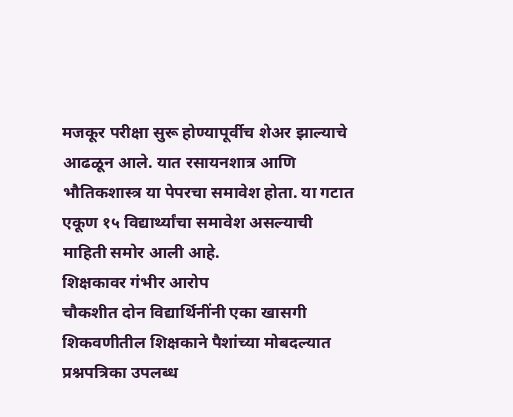मजकूर परीक्षा सुरू होण्यापूर्वीच शेअर झाल्याचे आढळून आले. यात रसायनशात्र आणि भौतिकशास्त्र या पेपरचा समावेश होता. या गटात एकूण १५ विद्यार्थ्यांचा समावेश असल्याची माहिती समोर आली आहे.
शिक्षकावर गंभीर आरोप
चौकशीत दोन विद्यार्थिनींनी एका खासगी शिकवणीतील शिक्षकाने पैशांच्या मोबदल्यात प्रश्नपत्रिका उपलब्ध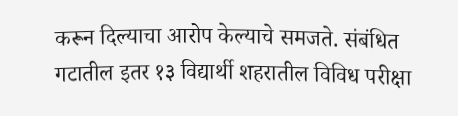करून दिल्याचा आरोप केल्याचे समजते. संबंधित गटातील इतर १३ विद्यार्थी शहरातील विविध परीक्षा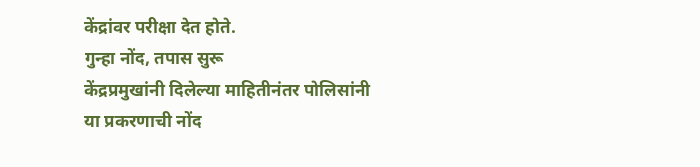केंद्रांवर परीक्षा देत होते.
गुन्हा नोंद, तपास सुरू
केंद्रप्रमुखांनी दिलेल्या माहितीनंतर पोलिसांनी या प्रकरणाची नोंद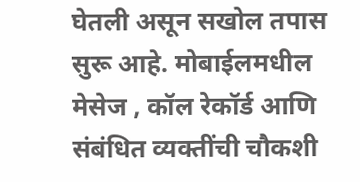घेतली असून सखोल तपास सुरू आहे. मोबाईलमधील मेसेज , कॉल रेकॉर्ड आणि संबंधित व्यक्तींची चौकशी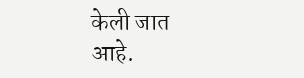केली जात आहे.